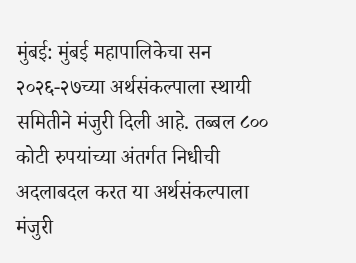मुंबई: मुंबई महापालिकेचा सन २०२६-२७च्या अर्थसंकल्पाला स्थायी समितीने मंजुरी दिली आहे. तब्बल ८०० कोटी रुपयांच्या अंतर्गत निधीची अदलाबदल करत या अर्थसंकल्पाला मंजुरी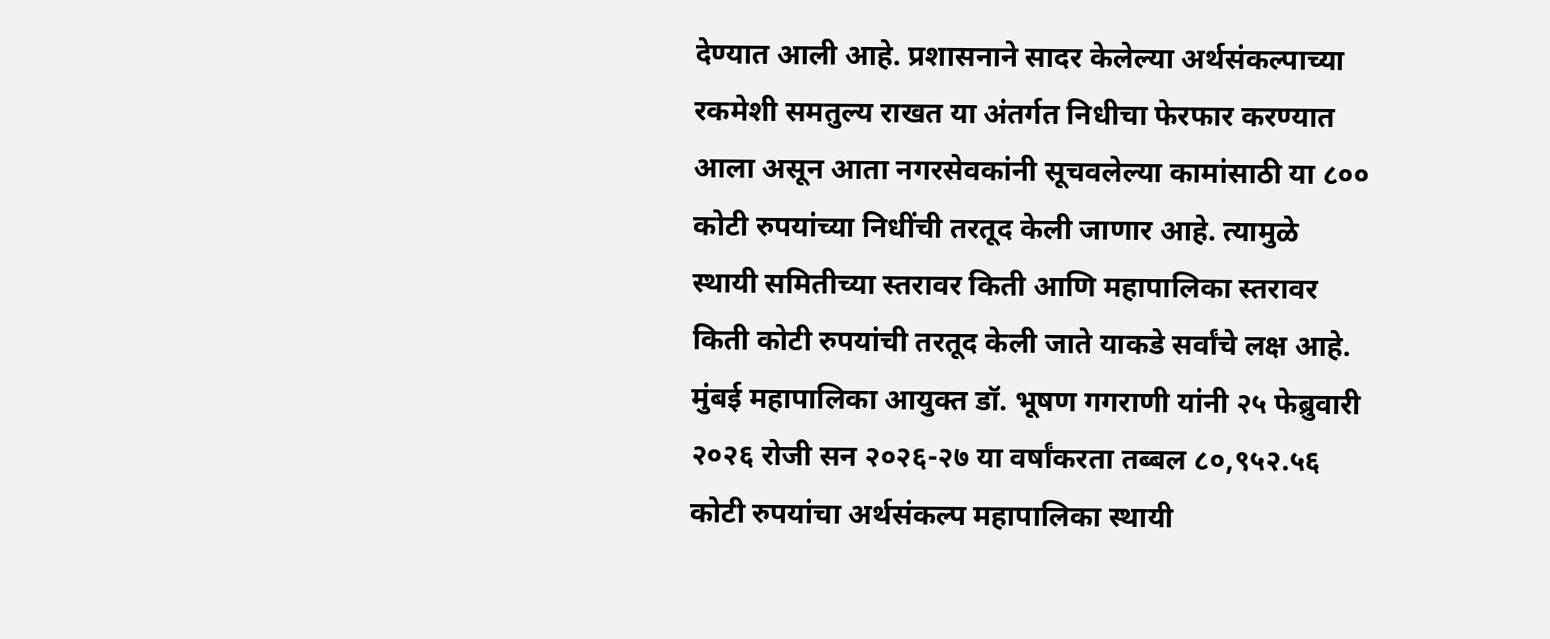देण्यात आली आहे. प्रशासनाने सादर केलेल्या अर्थसंकल्पाच्या रकमेशी समतुल्य राखत या अंतर्गत निधीचा फेरफार करण्यात आला असून आता नगरसेवकांनी सूचवलेल्या कामांसाठी या ८०० कोटी रुपयांच्या निधींची तरतूद केली जाणार आहे. त्यामुळे स्थायी समितीच्या स्तरावर किती आणि महापालिका स्तरावर किती कोटी रुपयांची तरतूद केली जाते याकडे सर्वांचे लक्ष आहे.
मुंबई महापालिका आयुक्त डॉ. भूषण गगराणी यांनी २५ फेब्रुवारी २०२६ रोजी सन २०२६-२७ या वर्षांकरता तब्बल ८०,९५२.५६ कोटी रुपयांचा अर्थसंकल्प महापालिका स्थायी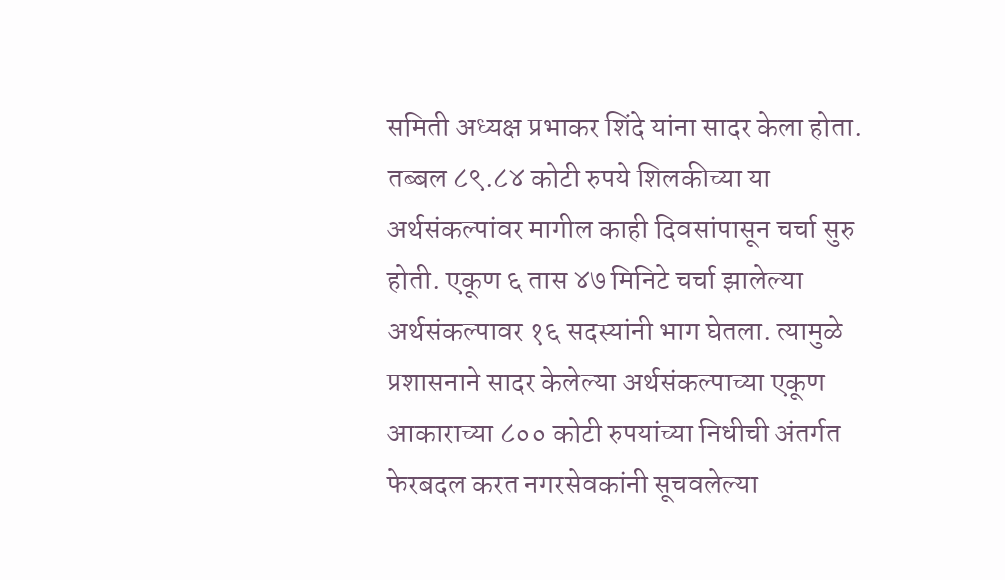समिती अध्यक्ष प्रभाकर शिंदे यांना सादर केला होता. तब्बल ८९.८४ कोटी रुपये शिलकीच्या या अर्थसंकल्पांवर मागील काही दिवसांपासून चर्चा सुरु होती. एकूण ६ तास ४७ मिनिटे चर्चा झालेल्या अर्थसंकल्पावर १६ सदस्यांनी भाग घेतला. त्यामुळे प्रशासनाने सादर केलेल्या अर्थसंकल्पाच्या एकूण आकाराच्या ८०० कोटी रुपयांच्या निधीची अंतर्गत फेरबदल करत नगरसेवकांनी सूचवलेल्या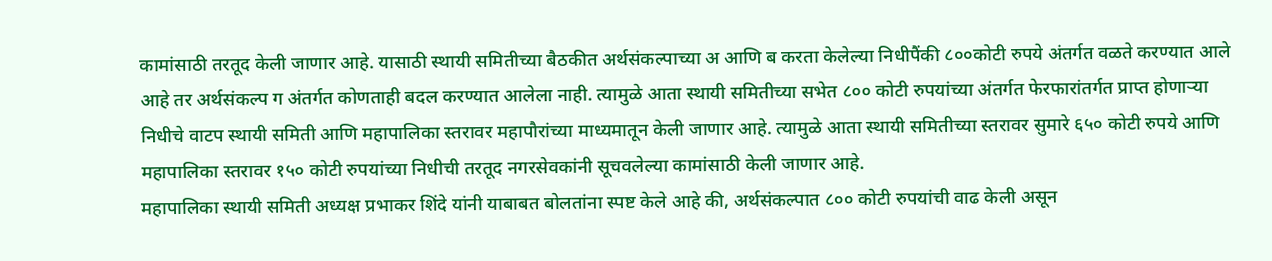कामांसाठी तरतूद केली जाणार आहे. यासाठी स्थायी समितीच्या बैठकीत अर्थसंकल्पाच्या अ आणि ब करता केलेल्या निधीपैंकी ८००कोटी रुपये अंतर्गत वळते करण्यात आले आहे तर अर्थसंकल्प ग अंतर्गत कोणताही बदल करण्यात आलेला नाही. त्यामुळे आता स्थायी समितीच्या सभेत ८०० कोटी रुपयांच्या अंतर्गत फेरफारांतर्गत प्राप्त होणाऱ्या निधीचे वाटप स्थायी समिती आणि महापालिका स्तरावर महापौरांच्या माध्यमातून केली जाणार आहे. त्यामुळे आता स्थायी समितीच्या स्तरावर सुमारे ६५० कोटी रुपये आणि महापालिका स्तरावर १५० कोटी रुपयांच्या निधीची तरतूद नगरसेवकांनी सूचवलेल्या कामांसाठी केली जाणार आहे.
महापालिका स्थायी समिती अध्यक्ष प्रभाकर शिंदे यांनी याबाबत बोलतांना स्पष्ट केले आहे की, अर्थसंकल्पात ८०० कोटी रुपयांची वाढ केली असून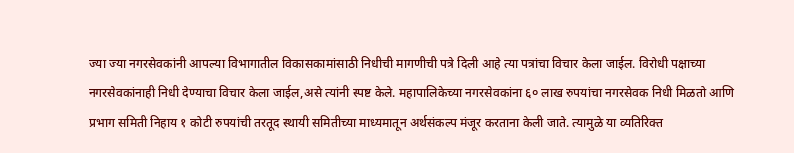ज्या ज्या नगरसेवकांनी आपल्या विभागातील विकासकामांसाठी निधीची मागणीची पत्रे दिली आहे त्या पत्रांचा विचार केला जाईल. विरोधी पक्षाच्या नगरसेवकांनाही निधी देण्याचा विचार केला जाईल,असे त्यांनी स्पष्ट केले. महापालिकेच्या नगरसेवकांना ६० लाख रुपयांचा नगरसेवक निधी मिळतो आणि प्रभाग समिती निहाय १ कोटी रुपयांची तरतूद स्थायी समितीच्या माध्यमातून अर्थसंकल्प मंजूर करताना केली जाते. त्यामुळे या व्यतिरिक्त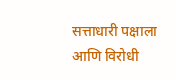सत्ताधारी पक्षाला आणि विरोधी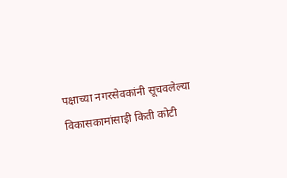पक्षाच्या नगरसेवकांनी सूचवलेल्या विकासकामांसाइी किती कोटी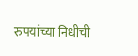रुपयांच्या निधीची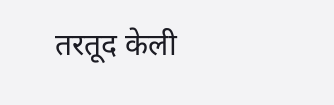तरतूद केली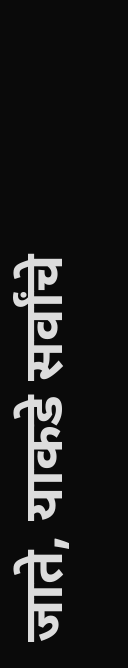जाते, याकडे सर्वांचे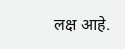लक्ष आहे.